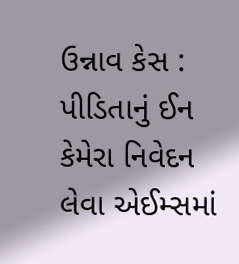ઉન્નાવ કેસ : પીડિતાનું ઈન કેમેરા નિવેદન લેવા એઈમ્સમાં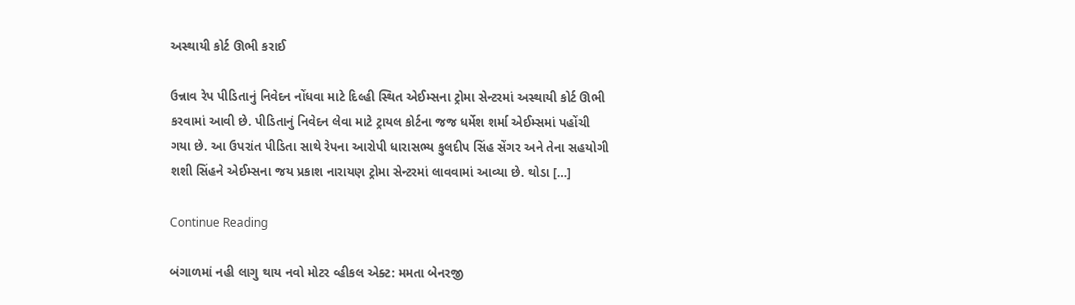અસ્થાયી કોર્ટ ઊભી કરાઈ

ઉન્નાવ રેપ પીડિતાનું નિવેદન નોંધવા માટે દિલ્હી સ્થિત એઈમ્સના ટ્રોમા સેન્ટરમાં અસ્થાયી કોર્ટ ઊભી કરવામાં આવી છે. પીડિતાનું નિવેદન લેવા માટે ટ્રાયલ કોર્ટના જજ ધર્મેશ શર્મા એઈમ્સમાં પહોંચી ગયા છે. આ ઉપરાંત પીડિતા સાથે રેપના આરોપી ધારાસભ્ય કુલદીપ સિંહ સેંગર અને તેના સહયોગી શશી સિંહને એઈમ્સના જય પ્રકાશ નારાયણ ટ્રોમા સેન્ટરમાં લાવવામાં આવ્યા છે. થોડા […]

Continue Reading

બંગાળમાં નહી લાગુ થાય નવો મોટર વ્હીકલ એક્ટ: મમતા બેનરજી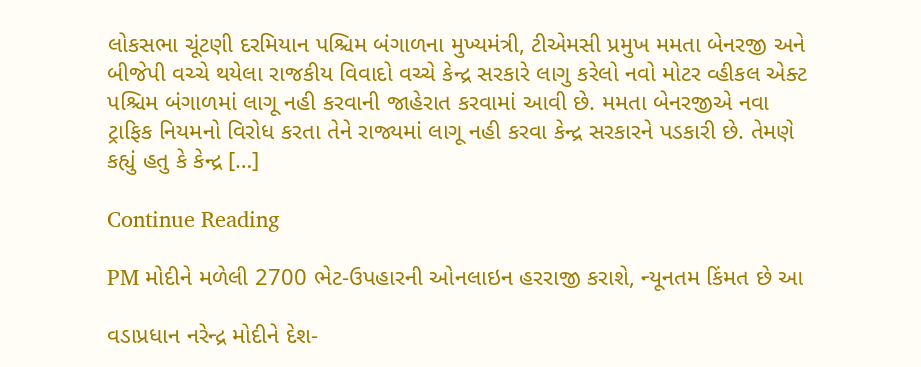લોકસભા ચૂંટણી દરમિયાન પશ્ચિમ બંગાળના મુખ્યમંત્રી, ટીએમસી પ્રમુખ મમતા બેનરજી અને બીજેપી વચ્ચે થયેલા રાજકીય વિવાદો વચ્ચે કેન્દ્ર સરકારે લાગુ કરેલો નવો મોટર વ્હીકલ એક્ટ પશ્ચિમ બંગાળમાં લાગૂ નહી કરવાની જાહેરાત કરવામાં આવી છે. મમતા બેનરજીએ નવા ટ્રાફિક નિયમનો વિરોધ કરતા તેને રાજ્યમાં લાગૂ નહી કરવા કેન્દ્ર સરકારને પડકારી છે. તેમણે કહ્યું હતુ કે કેન્દ્ર […]

Continue Reading

PM મોદીને મળેલી 2700 ભેટ-ઉપહારની ઓનલાઇન હરરાજી કરાશે, ન્યૂનતમ કિંમત છે આ

વડાપ્રધાન નરેન્દ્ર મોદીને દેશ-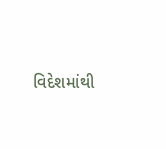વિદેશમાંથી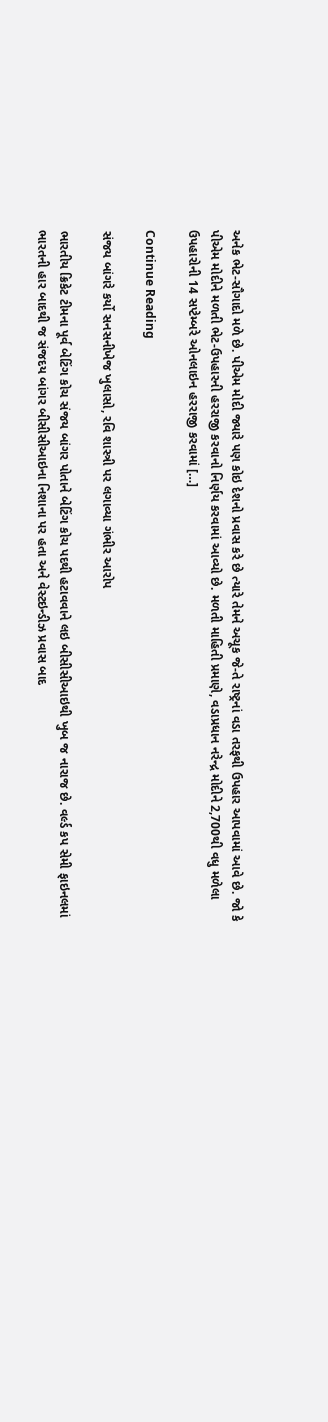અનેક ભેટ-સૌગાદો મળે છે. પીએમ મોદી જ્યારે પણ કોઇ દેશનો પ્રવાસ કરે છે ત્યારે તેમને અચૂક જે-તે રાષ્ટ્રનાં વડા તરફથી ઉપહાર આપવામાં આવે છે. જો કે પીએમ મોદીને મળતી ભેટ-ઉપહારની હરરાજી કરવાનો નિર્ણય કરવામાં આવ્યો છે. મળતી માહિતી પ્રમાણે, વડાપ્રધાન નરેન્દ્ર મોદીને 2,700થી વધુ મળેલા ઉપહારોની 14 સપ્ટેમ્બરે ઓનલાઇન હરરાજી કરવામાં […]

Continue Reading

સંજય બાંગરે કર્યો સનસનીખેજ ખુલાસો, રવિ શાસ્ત્રી પર લગાવ્યા ગંભીર આરોપ

ભારતીય ક્રિકેટ ટીમના પૂર્વ બેટિંગ કોચ સંજય બાંગર પોતાને બેટિંગ કોચ પદથી હટાવવાને લઇ બીસીસીઆઇથી ખુબ જ નારાજ છે. વર્લ્ડ કપ સેમી ફાઇનલમાં ભારતની હાર બાદથી જ સંજદય બાંગર બીસીસીઆઇના નિશાના પર હતા અને વેસ્ટઇન્ડીઝ પ્રવાસ બાદ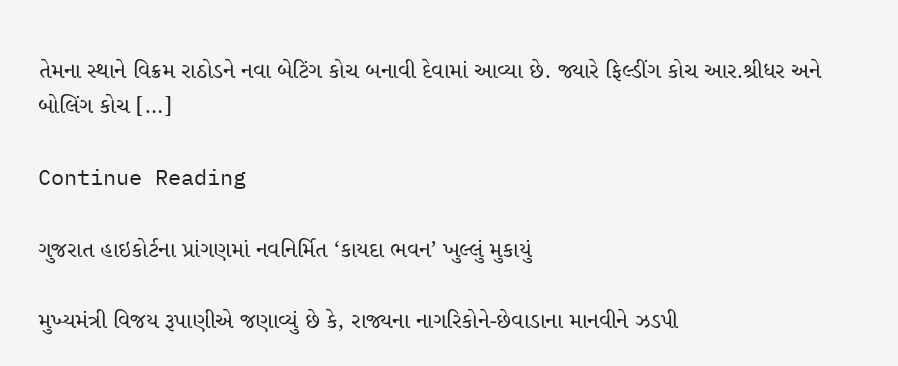તેમના સ્થાને વિક્રમ રાઠોડને નવા બેટિંગ કોચ બનાવી દેવામાં આવ્યા છે. જ્યારે ફિલ્ડીંગ કોચ આર.શ્રીધર અને બોલિંગ કોચ […]

Continue Reading

ગુજરાત હાઇકોર્ટના પ્રાંગણમાં નવનિર્મિત ‘કાયદા ભવન’ ખુલ્લું મુકાયું

મુખ્યમંત્રી વિજય રૂપાણીએ જણાવ્યું છે કે, રાજ્યના નાગરિકોને-છેવાડાના માનવીને ઝડપી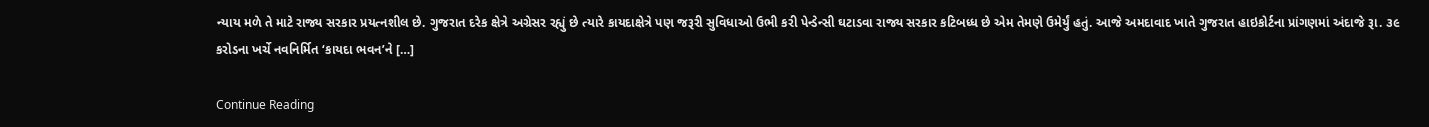ન્યાય મળે તે માટે રાજ્ય સરકાર પ્રયત્નશીલ છે. ગુજરાત દરેક ક્ષેત્રે અગ્રેસર રહ્યું છે ત્યારે કાયદાક્ષેત્રે પણ જરૂરી સુવિધાઓ ઉભી કરી પેન્ડેન્સી ઘટાડવા રાજ્ય સરકાર કટિબધ્ધ છે એમ તેમણે ઉમેર્યું હતું. આજે અમદાવાદ ખાતે ગુજરાત હાઇકોર્ટના પ્રાંગણમાં અંદાજે રૂા. ૩૯ કરોડના ખર્ચે નવનિર્મિત ‘કાયદા ભવન’ને […]

Continue Reading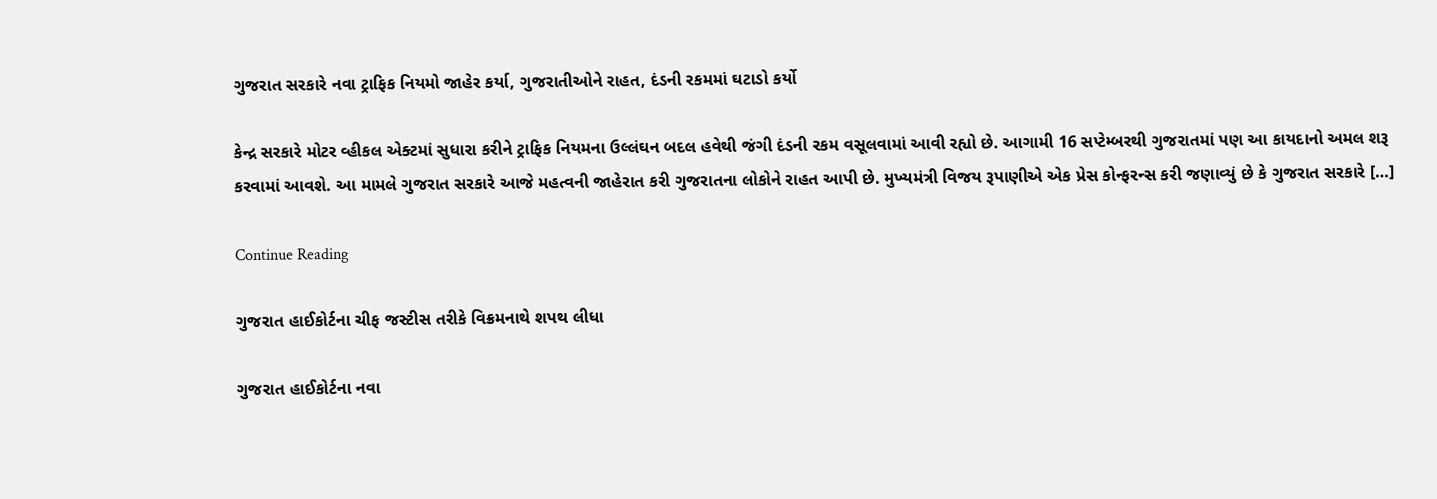ગુજરાત સરકારે નવા ટ્રાફિક નિયમો જાહેર કર્યા, ગુજરાતીઓને રાહત, દંડની રકમમાં ઘટાડો કર્યો

કેન્દ્ર સરકારે મોટર વ્હીકલ એક્ટમાં સુધારા કરીને ટ્રાફિક નિયમના ઉલ્લંઘન બદલ હવેથી જંગી દંડની રકમ વસૂલવામાં આવી રહ્યો છે. આગામી 16 સપ્ટેમ્બરથી ગુજરાતમાં પણ આ કાયદાનો અમલ શરૂ કરવામાં આવશે. આ મામલે ગુજરાત સરકારે આજે મહત્વની જાહેરાત કરી ગુજરાતના લોકોને રાહત આપી છે. મુખ્યમંત્રી વિજય રૂપાણીએ એક પ્રેસ કોન્ફરન્સ કરી જણાવ્યું છે કે ગુજરાત સરકારે […]

Continue Reading

ગુજરાત હાઈકોર્ટના ચીફ જસ્ટીસ તરીકે વિક્રમનાથે શપથ લીધા

ગુજરાત હાઈકોર્ટના નવા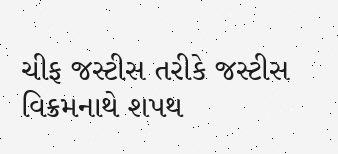ચીફ જસ્ટીસ તરીકે જસ્ટીસ વિક્રમનાથે શપથ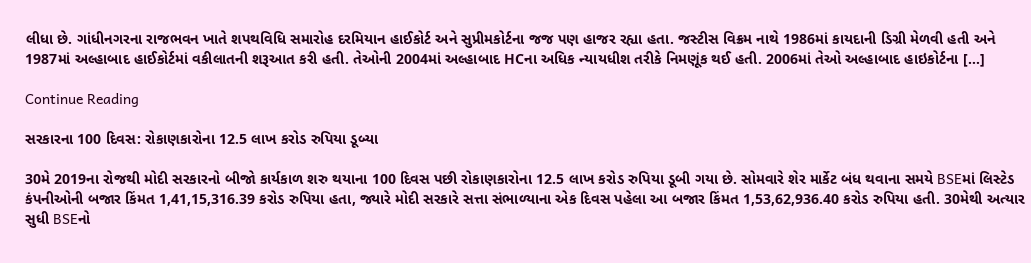લીધા છે. ગાંધીનગરના રાજભવન ખાતે શપથવિધિ સમારોહ દરમિયાન હાઈકોર્ટ અને સુપ્રીમકોર્ટના જજ પણ હાજર રહ્યા હતા. જસ્ટીસ વિક્રમ નાથે 1986માં કાયદાની ડિગ્રી મેળવી હતી અને 1987માં અલ્હાબાદ હાઈકોર્ટમાં વકીલાતની શરૂઆત કરી હતી. તેઓની 2004માં અલ્હાબાદ HCના અધિક ન્યાયધીશ તરીકે નિમણૂંક થઈ હતી. 2006માં તેઓ અલ્હાબાદ હાઇકોર્ટના […]

Continue Reading

સરકારના 100 દિવસ: રોકાણકારોના 12.5 લાખ કરોડ રુપિયા ડૂબ્યા

30મે 2019ના રોજથી મોદી સરકારનો બીજો કાર્યકાળ શરુ થયાના 100 દિવસ પછી રોકાણકારોના 12.5 લાખ કરોડ રુપિયા ડૂબી ગયા છે. સોમવારે શેર માર્કેટ બંધ થવાના સમયે BSEમાં લિસ્ટેડ કંપનીઓની બજાર કિંમત 1,41,15,316.39 કરોડ રુપિયા હતા, જ્યારે મોદી સરકારે સત્તા સંભાળ્યાના એક દિવસ પહેલા આ બજાર કિંમત 1,53,62,936.40 કરોડ રુપિયા હતી. 30મેથી અત્યાર સુધી BSEનો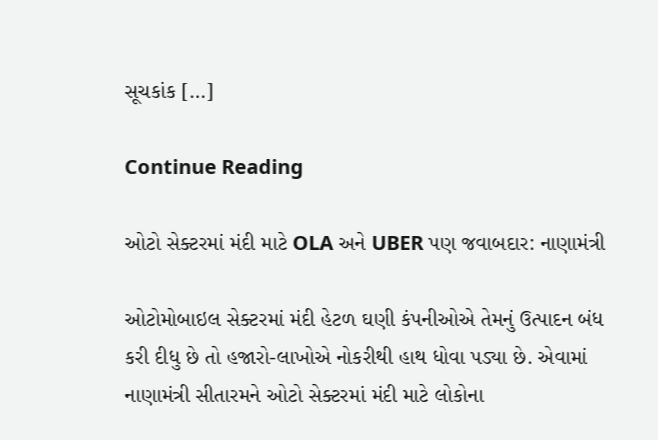સૂચકાંક […]

Continue Reading

ઓટો સેક્ટરમાં મંદી માટે OLA અને UBER પણ જવાબદાર: નાણામંત્રી

ઓટોમોબાઇલ સેક્ટરમાં મંદી હેટળ ઘણી કંપનીઓએ તેમનું ઉત્પાદન બંધ કરી દીધુ છે તો હજારો-લાખોએ નોકરીથી હાથ ધોવા પડ્યા છે. એવામાં નાણામંત્રી સીતારમને ઓટો સેક્ટરમાં મંદી માટે લોકોના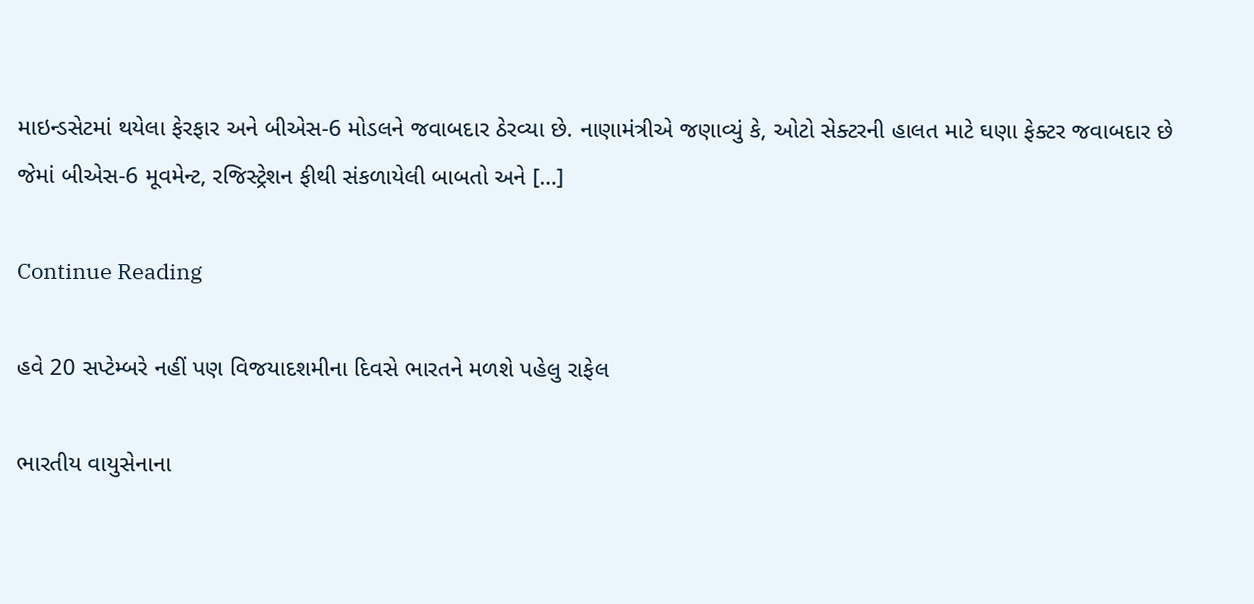માઇન્ડસેટમાં થયેલા ફેરફાર અને બીએસ-6 મોડલને જવાબદાર ઠેરવ્યા છે. નાણામંત્રીએ જણાવ્યું કે, ઓટો સેક્ટરની હાલત માટે ઘણા ફેક્ટર જવાબદાર છે જેમાં બીએસ-6 મૂવમેન્ટ, રજિસ્ટ્રેશન ફીથી સંકળાયેલી બાબતો અને […]

Continue Reading

હવે 20 સપ્ટેમ્બરે નહીં પણ વિજયાદશમીના દિવસે ભારતને મળશે પહેલુ રાફેલ

ભારતીય વાયુસેનાના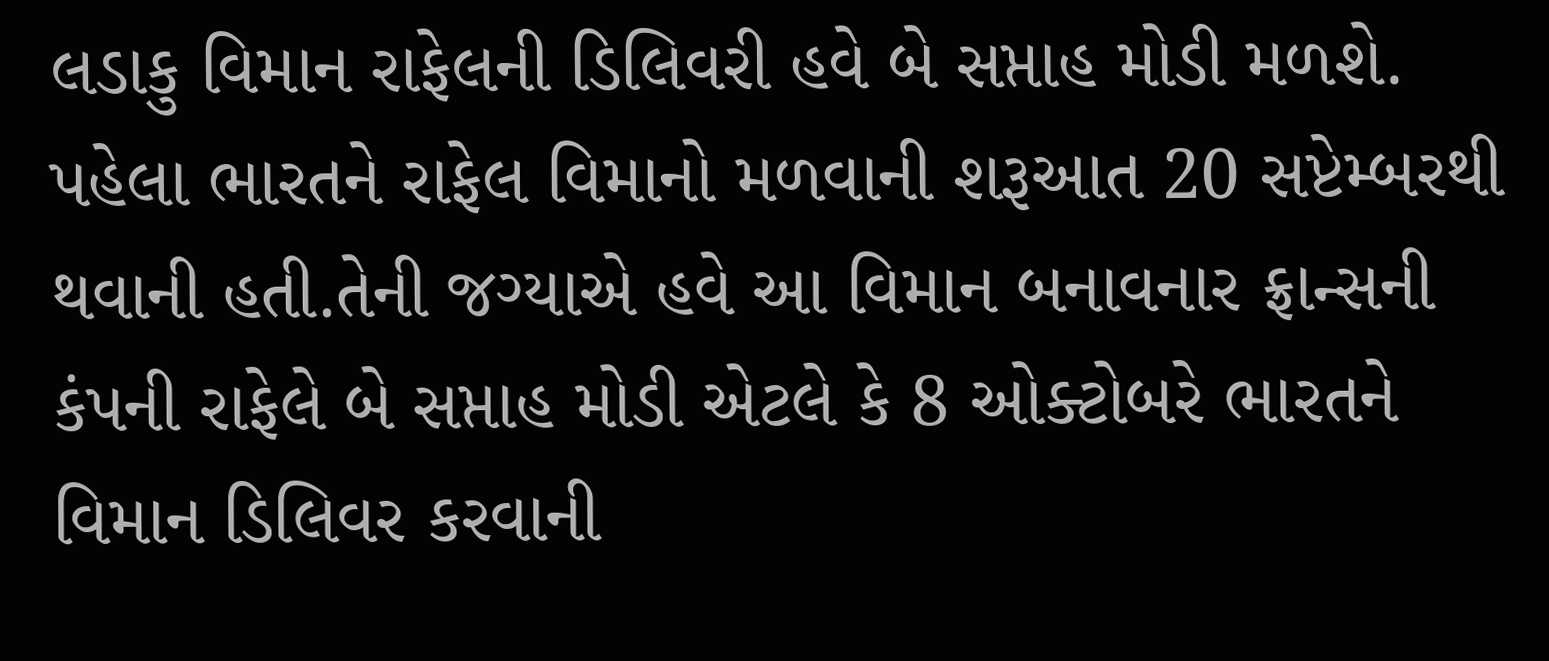લડાકુ વિમાન રાફેલની ડિલિવરી હવે બે સપ્તાહ મોડી મળશે. પહેલા ભારતને રાફેલ વિમાનો મળવાની શરૂઆત 20 સપ્ટેમ્બરથી થવાની હતી.તેની જગ્યાએ હવે આ વિમાન બનાવનાર ફ્રાન્સની કંપની રાફેલે બે સપ્તાહ મોડી એટલે કે 8 ઓક્ટોબરે ભારતને વિમાન ડિલિવર કરવાની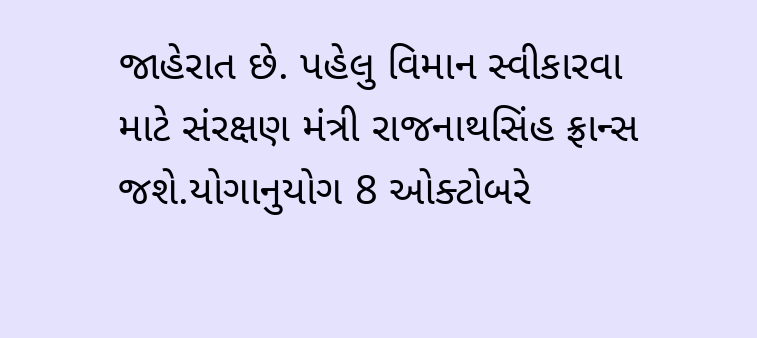જાહેરાત છે. પહેલુ વિમાન સ્વીકારવા માટે સંરક્ષણ મંત્રી રાજનાથસિંહ ફ્રાન્સ જશે.યોગાનુયોગ 8 ઓક્ટોબરે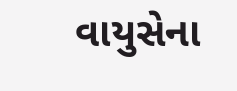વાયુસેના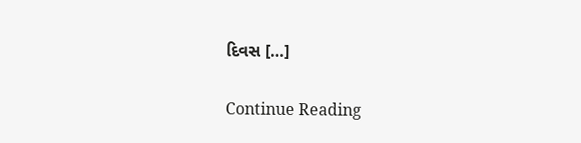દિવસ […]

Continue Reading